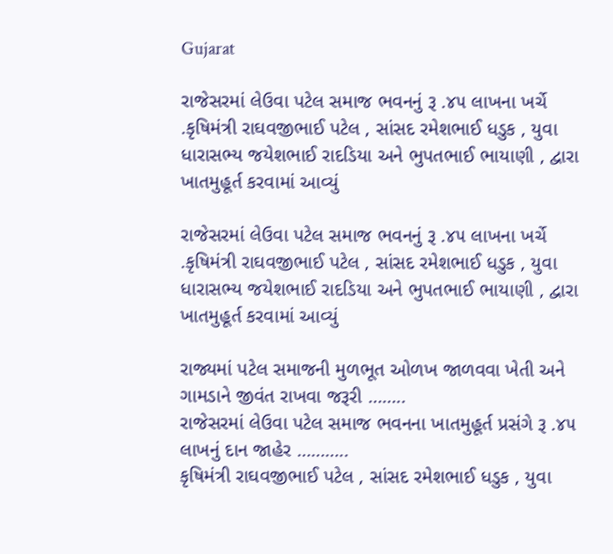Gujarat

રાજેસરમાં લેઉવા પટેલ સમાજ ભવનનું રૂ .૪૫ લાખના ખર્ચે .કૃષિમંત્રી રાઘવજીભાઈ પટેલ , સાંસદ રમેશભાઈ ધડુક , યુવા ધારાસભ્ય જયેશભાઈ રાદડિયા અને ભુપતભાઈ ભાયાણી , દ્વારા ખાતમુહૂર્ત કરવામાં આવ્યું

રાજેસરમાં લેઉવા પટેલ સમાજ ભવનનું રૂ .૪૫ લાખના ખર્ચે .કૃષિમંત્રી રાઘવજીભાઈ પટેલ , સાંસદ રમેશભાઈ ધડુક , યુવા ધારાસભ્ય જયેશભાઈ રાદડિયા અને ભુપતભાઈ ભાયાણી , દ્વારા ખાતમુહૂર્ત કરવામાં આવ્યું

રાજ્યમાં પટેલ સમાજની મુળભૂત ઓળખ જાળવવા ખેતી અને ગામડાને જીવંત રાખવા જરૂરી ……..
રાજેસરમાં લેઉવા પટેલ સમાજ ભવનના ખાતમુહૂર્ત પ્રસંગે રૂ .૪૫ લાખનું દાન જાહેર ………..
કૃષિમંત્રી રાઘવજીભાઈ પટેલ , સાંસદ રમેશભાઈ ધડુક , યુવા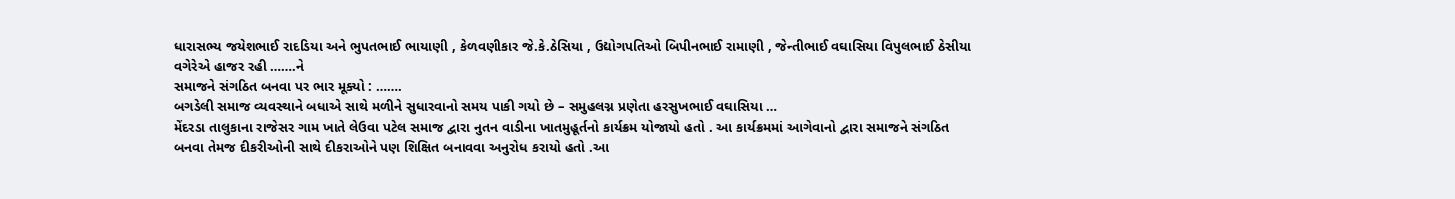ધારાસભ્ય જયેશભાઈ રાદડિયા અને ભુપતભાઈ ભાયાણી , કેળવણીકાર જે.કે.ઠેસિયા , ઉદ્યોગપતિઓ બિપીનભાઈ રામાણી , જેન્તીભાઈ વઘાસિયા વિપુલભાઈ ઠેસીયા વગેરેએ હાજર રહી …….ને
સમાજને સંગઠિત બનવા પર ભાર મૂક્યો : …….
બગડેલી સમાજ વ્યવસ્થાને બધાએ સાથે મળીને સુધારવાનો સમય પાકી ગયો છે – સમુહલગ્ન પ્રણેતા હરસુખભાઈ વઘાસિયા …
મેંદરડા તાલુકાના રાજેસર ગામ ખાતે લેઉવા પટેલ સમાજ દ્વારા નુતન વાડીના ખાતમુહૂર્તનો કાર્યક્રમ યોજાયો હતો . આ કાર્યક્રમમાં આગેવાનો દ્વારા સમાજને સંગઠિત બનવા તેમજ દીકરીઓની સાથે દીકરાઓને પણ શિક્ષિત બનાવવા અનુરોધ કરાયો હતો .આ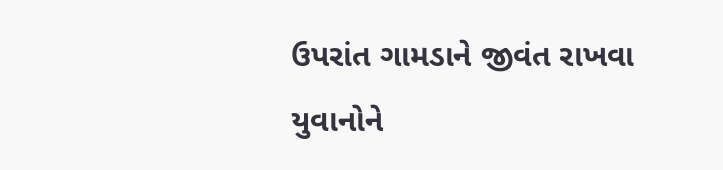ઉપરાંત ગામડાને જીવંત રાખવા યુવાનોને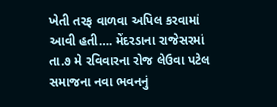ખેતી તરફ વાળવા અપિલ કરવામાં આવી હતી…. મેંદરડાના રાજેસરમાં તા.૭ મે રવિવારના રોજ લેઉવા પટેલ સમાજના નવા ભવનનું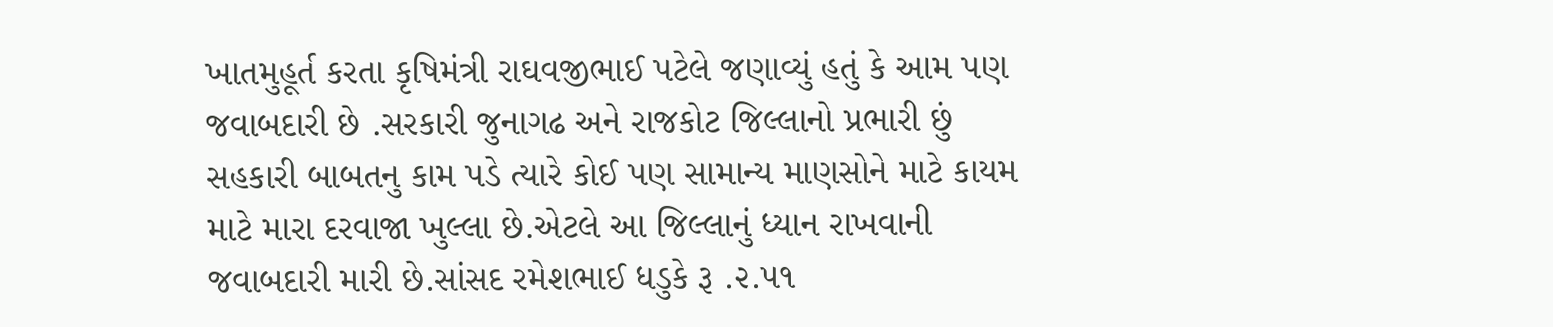ખાતમુહૂર્ત કરતા કૃષિમંત્રી રાઘવજીભાઈ પટેલે જણાવ્યું હતું કે આમ પણ જવાબદારી છે .સરકારી જુનાગઢ અને રાજકોટ જિલ્લાનો પ્રભારી છું સહકારી બાબતનુ કામ પડે ત્યારે કોઈ પણ સામાન્ય માણસોને માટે કાયમ માટે મારા દરવાજા ખુલ્લા છે.એટલે આ જિલ્લાનું ધ્યાન રાખવાની જવાબદારી મારી છે.સાંસદ રમેશભાઈ ધડુકે રૂ .૨.૫૧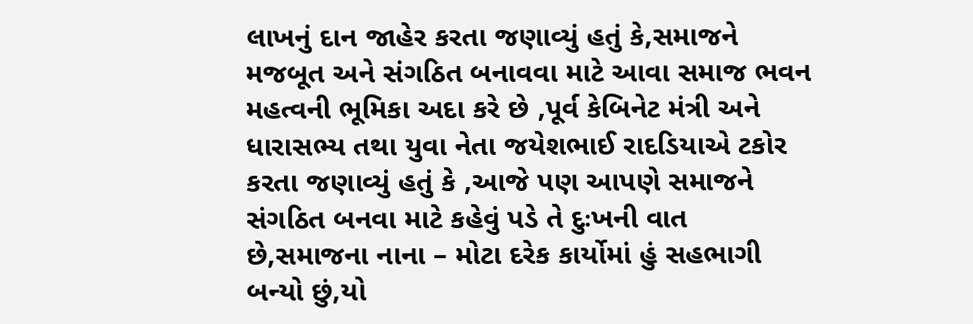લાખનું દાન જાહેર કરતા જણાવ્યું હતું કે,સમાજને મજબૂત અને સંગઠિત બનાવવા માટે આવા સમાજ ભવન મહત્વની ભૂમિકા અદા કરે છે ,પૂર્વ કેબિનેટ મંત્રી અને ધારાસભ્ય તથા યુવા નેતા જયેશભાઈ રાદડિયાએ ટકોર કરતા જણાવ્યું હતું કે ,આજે પણ આપણે સમાજને સંગઠિત બનવા માટે કહેવું પડે તે દુઃખની વાત છે,સમાજના નાના – મોટા દરેક કાર્યોમાં હું સહભાગી બન્યો છું,યો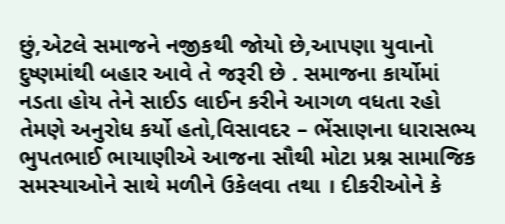છું,એટલે સમાજને નજીકથી જોયો છે,આપણા યુવાનો દુષ્ણમાંથી બહાર આવે તે જરૂરી છે . સમાજના કાર્યોમાં નડતા હોય તેને સાઈડ લાઈન કરીને આગળ વધતા રહો તેમણે અનુરોધ કર્યો હતો,વિસાવદર – ભેંસાણના ધારાસભ્ય ભુપતભાઈ ભાયાણીએ આજના સૌથી મોટા પ્રશ્ન સામાજિક સમસ્યાઓને સાથે મળીને ઉકેલવા તથા । દીકરીઓને કે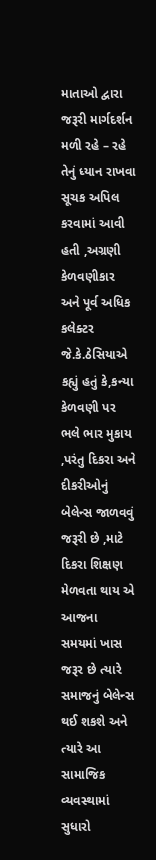માતાઓ દ્વારા જરૂરી માર્ગદર્શન મળી રહે – રહે તેનું ધ્યાન રાખવા સૂચક અપિલ કરવામાં આવી હતી ,અગ્રણી કેળવણીકાર અને પૂર્વ અધિક કલેક્ટર જે.કે.ઠેસિયાએ કહ્યું હતું કે,કન્યા કેળવણી પર ભલે ભાર મુકાય ,પરંતુ દિકરા અને દીકરીઓનું બેલેન્સ જાળવવું જરૂરી છે ,માટે દિકરા શિક્ષણ મેળવતા થાય એ આજના સમયમાં ખાસ જરૂર છે ત્યારે સમાજનું બેલેન્સ થઈ શકશે અને ત્યારે આ સામાજિક વ્યવસ્થામાં સુધારો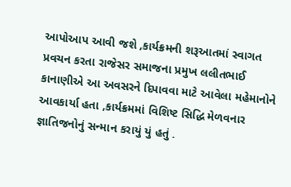આપોઆપ ‌આવી જશે ,કાર્યક્રમની શરૂઆતમાં સ્વાગત પ્રવચન કરતા રાજેસર સમાજના પ્રમુખ લલીતભાઈ કાનાણીએ આ અવસરને દિપાવવા માટે આવેલા મહેમાનોને આવકાર્યા હતા ,કાર્યક્રમમાં વિશિષ્ટ સિદ્ધિ મેળવનાર જ્ઞાતિજનોનું સન્માન કરાયું યું હતું .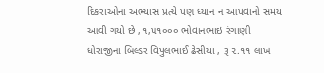દિકરાઓના અભ્યાસ પ્રત્યે પણ ધ્યાન ન આપવાનો સમય આવી ગયો છે ,૧,૫૧૦૦૦ ભોવાનભાઇ રંગાણી ધોરાજીના બિલ્ડર વિપુલભાઈ ઢેસીયા , રૂ ૨.૧૧ લાખ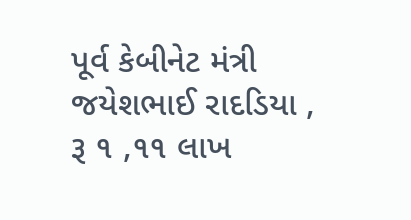પૂર્વ કેબીનેટ મંત્રી જયેશભાઈ રાદડિયા , રૂ ૧ ,૧૧ લાખ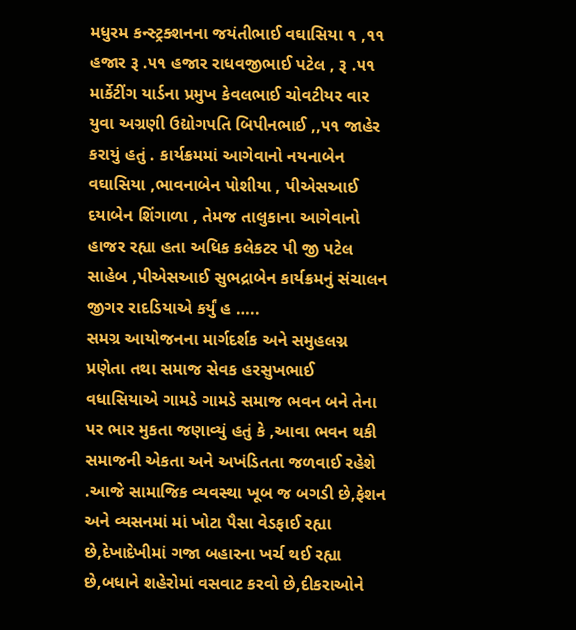મધુરમ કન્સ્ટ્રક્શનના જયંતીભાઈ વઘાસિયા ૧ ,૧૧ હજાર રૂ .૫૧ હજાર રાધવજીભાઈ પટેલ , રૂ .૫૧ માર્કેટીંગ યાર્ડના પ્રમુખ કેવલભાઈ ચોવટીયર વાર યુવા અગ્રણી ઉદ્યોગપતિ બિપીનભાઈ ,,૫૧ જાહેર કરાયું હતું . કાર્યક્રમમાં આગેવાનો નયનાબેન વઘાસિયા ,ભાવનાબેન પોશીયા , પીએસઆઈ દયાબેન શિંગાળા , તેમજ તાલુકાના આગેવાનો હાજર રહ્યા હતા અધિક કલેકટર પી જી પટેલ સાહેબ ,પીએસઆઈ સુભદ્રાબેન કાર્યક્રમનું સંચાલન જીગર રાદડિયાએ કર્યું હ …..
સમગ્ર આયોજનના માર્ગદર્શક અને સમુહલગ્ન પ્રણેતા તથા સમાજ સેવક હરસુખભાઈ વધાસિયાએ ગામડે ગામડે સમાજ ભવન બને તેના પર ભાર મુકતા જણાવ્યું હતું કે ,આવા ભવન થકી સમાજની એકતા અને અખંડિતતા જળવાઈ રહેશે .આજે સામાજિક વ્યવસ્થા ખૂબ જ બગડી છે,ફેશન અને વ્યસનમાં માં ખોટા પૈસા વેડફાઈ રહ્યા છે,દેખાદેખીમાં ગજા બહારના ખર્ચ થઈ રહ્યા છે,બધાને શહેરોમાં વસવાટ કરવો છે,દીકરાઓને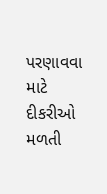પરણાવવા માટે દીકરીઓ મળતી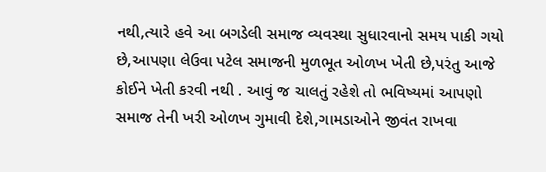નથી,ત્યારે હવે આ બગડેલી સમાજ વ્યવસ્થા સુધારવાનો સમય પાકી ગયો છે,આપણા લેઉવા પટેલ સમાજની મુળભૂત ઓળખ ખેતી છે,પરંતુ આજે કોઈને ખેતી કરવી નથી . આવું જ ચાલતું રહેશે તો ભવિષ્યમાં આપણો સમાજ તેની ખરી ઓળખ ગુમાવી દેશે,ગામડાઓને જીવંત રાખવા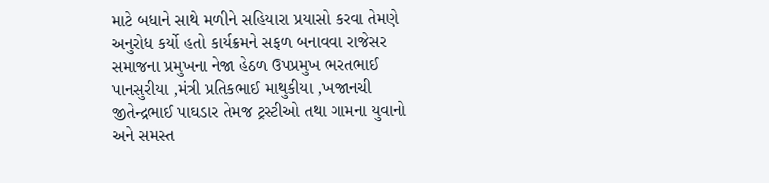માટે બધાને સાથે મળીને સહિયારા પ્રયાસો કરવા તેમણે અનુરોધ કર્યો હતો કાર્યક્રમને સફળ બનાવવા રાજેસર સમાજના પ્રમુખના નેજા હેઠળ ઉપપ્રમુખ ભરતભાઈ પાનસુરીયા ,મંત્રી પ્રતિકભાઈ માથુકીયા ,ખજાનચી જીતેન્દ્રભાઈ પાઘડાર તેમજ ટ્રસ્ટીઓ તથા ગામના યુવાનો અને સમસ્ત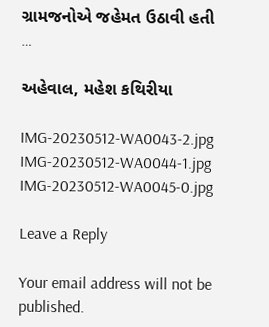ગ્રામજનોએ જહેમત ઉઠાવી હતી …

અહેવાલ, મહેશ કથિરીયા

IMG-20230512-WA0043-2.jpg IMG-20230512-WA0044-1.jpg IMG-20230512-WA0045-0.jpg

Leave a Reply

Your email address will not be published.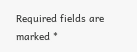Required fields are marked *